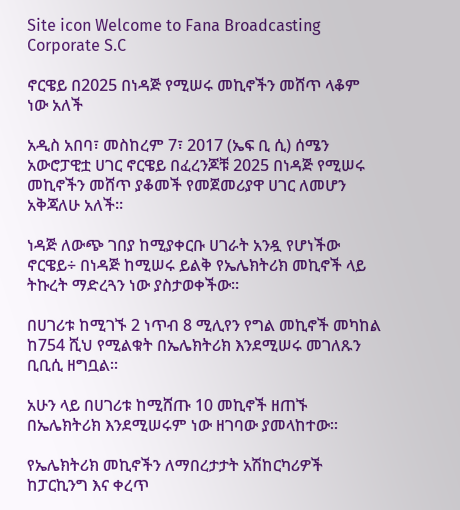Site icon Welcome to Fana Broadcasting Corporate S.C

ኖርዌይ በ2025 በነዳጅ የሚሠሩ መኪኖችን መሸጥ ላቆም ነው አለች

አዲስ አበባ፣ መስከረም 7፣ 2017 (ኤፍ ቢ ሲ) ሰሜን አውሮፓዊቷ ሀገር ኖርዌይ በፈረንጆቹ 2025 በነዳጅ የሚሠሩ መኪኖችን መሸጥ ያቆመች የመጀመሪያዋ ሀገር ለመሆን አቅጃለሁ አለች፡፡

ነዳጅ ለውጭ ገበያ ከሚያቀርቡ ሀገራት አንዷ የሆነችው ኖርዌይ÷ በነዳጅ ከሚሠሩ ይልቅ የኤሌክትሪክ መኪኖች ላይ ትኩረት ማድረጓን ነው ያስታወቀችው፡፡

በሀገሪቱ ከሚገኙ 2 ነጥብ 8 ሚሊየን የግል መኪኖች መካከል ከ754 ሺህ የሚልቁት በኤሌክትሪክ እንደሚሠሩ መገለጹን ቢቢሲ ዘግቧል፡፡

አሁን ላይ በሀገሪቱ ከሚሸጡ 10 መኪኖች ዘጠኙ በኤሌክትሪክ እንደሚሠሩም ነው ዘገባው ያመላከተው፡፡

የኤሌክትሪክ መኪኖችን ለማበረታታት አሽከርካሪዎች ከፓርኪንግ እና ቀረጥ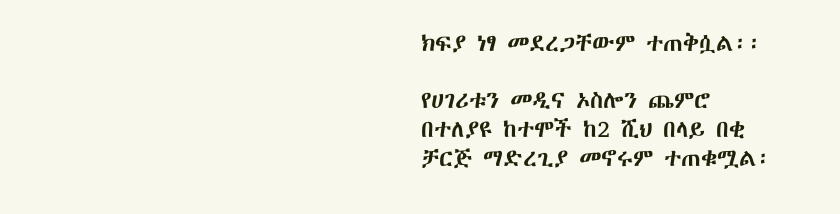ክፍያ ነፃ መደረጋቸውም ተጠቅሷል፡፡

የሀገሪቱን መዲና ኦስሎን ጨምሮ በተለያዩ ከተሞች ከ2 ሺህ በላይ በቂ ቻርጅ ማድረጊያ መኖሩም ተጠቁሟል፡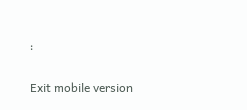፡

Exit mobile version